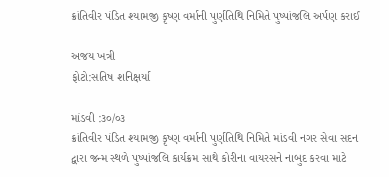ક્રાંતિવીર પંડિત શ્યામજી કૃષ્ણ વર્માની પુર્ણતિથિ નિમિતે પુષ્પાંજલિ અર્પણ કરાઈ

અજય ખત્રી
ફોટો:સતિષ શનિક્ષર્યા

માંડવી :૩૦/૦૩
ક્રાંતિવીર પંડિત શ્યામજી કૃષ્ણ વર્માની પુર્ણતિથિ નિમિતે માંડવી નગર સેવા સદન દ્વારા જન્મ સ્થળે પુષ્પાંજલિ કાર્યક્રમ સાથે કોરીના વાયરસને નાબુદ કરવા માટે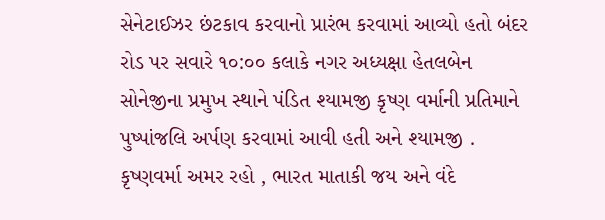સેનેટાઈઝર છંટકાવ કરવાનો પ્રારંભ કરવામાં આવ્યો હતો બંદર રોડ પર સવારે ૧૦:૦૦ કલાકે નગર અધ્યક્ષા હેતલબેન સોનેજીના પ્રમુખ સ્થાને પંડિત શ્યામજી કૃષ્ણ વર્માની પ્રતિમાને પુષ્પાંજલિ અર્પણ કરવામાં આવી હતી અને શ્યામજી . કૃષ્ણવર્મા અમર રહો , ભારત માતાકી જય અને વંદે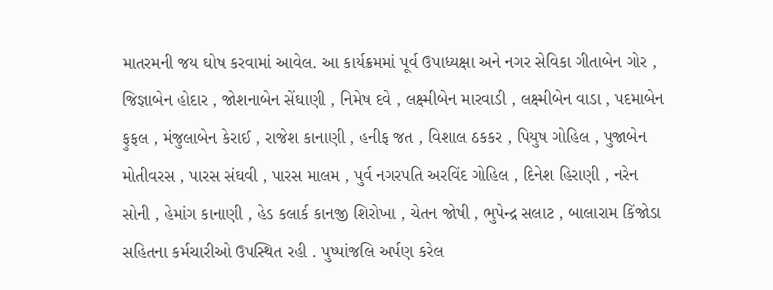માતરમની જય ઘોષ કરવામાં આવેલ. આ કાર્યક્રમમાં પૂર્વ ઉપાધ્યક્ષા અને નગર સેવિકા ગીતાબેન ગોર , જિજ્ઞાબેન હોદાર , જોશનાબેન સેંઘાણી , નિમેષ દવે , લક્ષ્મીબેન મારવાડી , લક્ષ્મીબેન વાડા , પદમાબેન ફુફલ , મંજુલાબેન કેરાઈ , રાજેશ કાનાણી , હનીફ જત , વિશાલ ઠકકર , પિયુષ ગોહિલ , પુજાબેન મોતીવરસ , પારસ સંઘવી , પારસ માલમ , પુર્વ નગરપતિ અરવિંદ ગોહિલ , દિનેશ હિરાણી , નરેન સોની , હેમાંગ કાનાણી , હેડ કલાર્ક કાનજી શિરોખા , ચેતન જોષી , ભુપેન્દ્ર સલાટ , બાલારામ કિંજોડા સહિતના કર્મચારીઓ ઉપસ્થિત રહી . પુષ્પાંજલિ અર્પણ કરેલ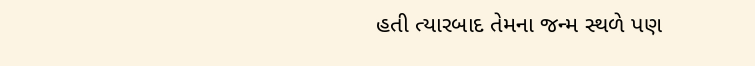હતી ત્યારબાદ તેમના જન્મ સ્થળે પણ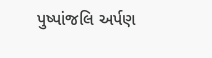પુષ્પાંજલિ અર્પણ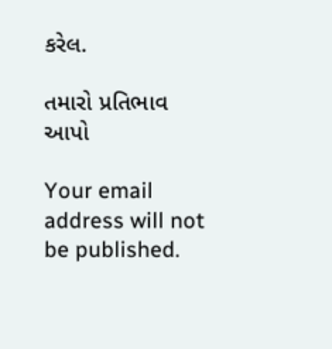કરેલ.

તમારો પ્રતિભાવ આપો

Your email address will not be published.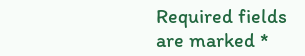Required fields are marked *